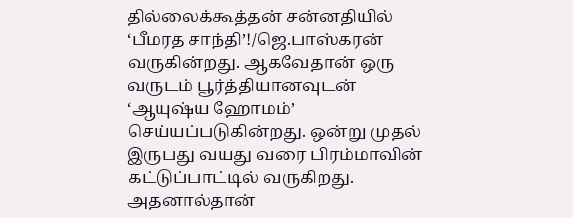தில்லைக்கூத்தன் சன்னதியில் ‘பீமரத சாந்தி’!/ஜெ.பாஸ்கரன்
வருகின்றது. ஆகவேதான் ஒரு வருடம் பூர்த்தியானவுடன் ‘ஆயுஷ்ய ஹோமம்’ செய்யப்படுகின்றது. ஒன்று முதல் இருபது வயது வரை பிரம்மாவின் கட்டுப்பாட்டில் வருகிறது. அதனால்தான்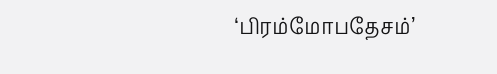‘பிரம்மோபதேசம்’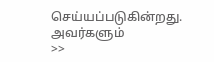செய்யப்படுகின்றது. அவர்களும்
>>